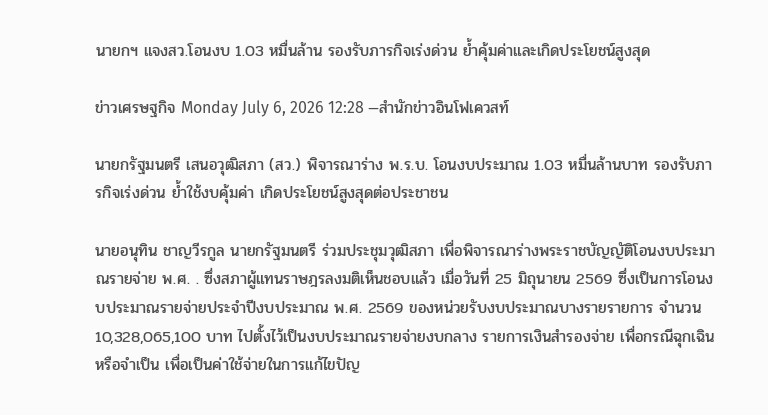นายกฯ แจงสว.โอนงบ 1.03 หมื่นล้าน รองรับภารกิจเร่งด่วน ย้ำคุ้มค่าและเกิดประโยชน์สูงสุด

ข่าวเศรษฐกิจ Monday July 6, 2026 12:28 —สำนักข่าวอินโฟเควสท์

นายกรัฐมนตรี เสนอวุฒิสภา (สว.) พิจารณาร่าง พ.ร.บ. โอนงบประมาณ 1.03 หมื่นล้านบาท รองรับภารกิจเร่งด่วน ย้ำใช้งบคุ้มค่า เกิดประโยชน์สูงสุดต่อประชาชน

นายอนุทิน ชาญวีรกูล นายกรัฐมนตรี ร่วมประชุมวุฒิสภา เพื่อพิจารณาร่างพระราชบัญญัติโอนงบประมาณรายจ่าย พ.ศ. . ซึ่งสภาผู้แทนราษฎรลงมติเห็นชอบแล้ว เมื่อวันที่ 25 มิถุนายน 2569 ซึ่งเป็นการโอนงบประมาณรายจ่ายประจำปีงบประมาณ พ.ศ. 2569 ของหน่วยรับงบประมาณบางรายรายการ จำนวน 10,328,065,100 บาท ไปตั้งไว้เป็นงบประมาณรายจ่ายงบกลาง รายการเงินสำรองจ่าย เพื่อกรณีฉุกเฉินหรือจำเป็น เพื่อเป็นค่าใช้จ่ายในการแก้ไขปัญ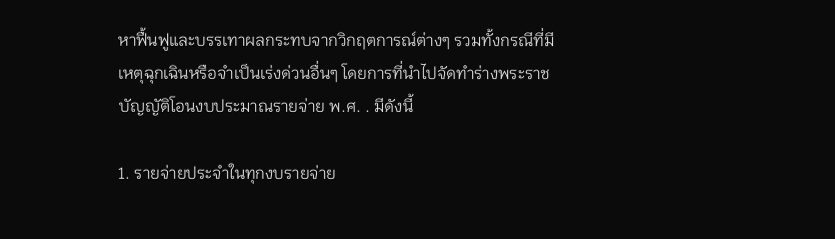หาฟื้นฟูและบรรเทาผลกระทบจากวิกฤตการณ์ต่างๆ รวมทั้งกรณีที่มีเหตุฉุกเฉินหรือจำเป็นเร่งด่วนอื่นๆ โดยการที่นำไปจัดทำร่างพระราชบัญญัติโอนงบประมาณรายจ่าย พ.ศ. . มีดังนี้

1. รายจ่ายประจำในทุกงบรายจ่าย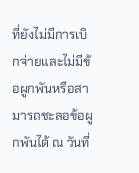ที่ยังไม่มีการเบิกจ่ายและไม่มีข้อผูกพันหรือสามารถชะลอข้อผูกพันได้ ณ วันที่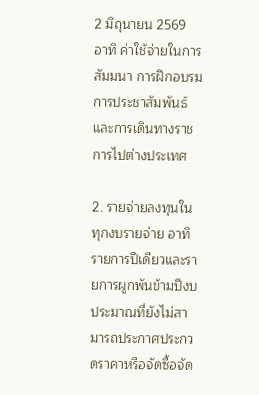2 มิถุนายน 2569 อาทิ ค่าใช้จ่ายในการสัมมนา การฝึกอบรม การประชาสัมพันธ์ และการเดินทางราชการไปต่างประเทศ

2. รายจ่ายลงทุนในทุกงบรายจ่าย อาทิ รายการปีเดียวและรายการผูกพันข้ามปีงบประมาณที่ยังไม่สามารถประกาศประกวดราคาหรือจัดซื้อจัด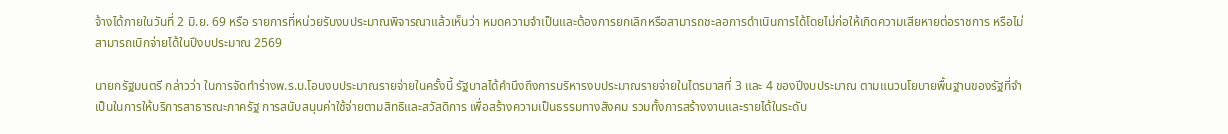จ้างได้ภายในวันที่ 2 มิ.ย. 69 หรือ รายการที่หน่วยรับงบประมาณพิจารณาแล้วเห็นว่า หมดความจำเป็นและต้องการยกเลิกหรือสามารถชะลอการดำเนินการได้โดยไม่ก่อให้เกิดความเสียหายต่อราชการ หรือไม่สามารถเบิกจ่ายได้ในปีงบประมาณ 2569

นายกรัฐมนตรี กล่าวว่า ในการจัดทำร่างพ.ร.บ.โอนงบประมาณรายจ่ายในครั้งนี้ รัฐบาลได้คำนึงถึงการบริหารงบประมาณรายจ่ายในไตรมาสที่ 3 และ 4 ของปีงบประมาณ ตามแนวนโยบายพื้นฐานของรัฐที่จำเป็นในการให้บริการสาธารณะภาครัฐ การสนับสนุนค่าใช้จ่ายตามสิทธิและสวัสดิการ เพื่อสร้างความเป็นธรรมทางสังคม รวมทั้งการสร้างงานและรายได้ในระดับ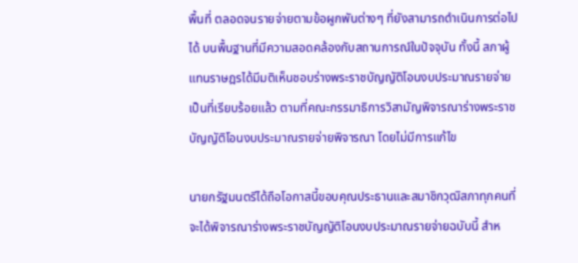พื้นที่ ตลอดจนรายจ่ายตามข้อผูกพันต่างๆ ที่ยังสามารถดำเนินการต่อไปได้ บนพื้นฐานที่มีความสอดคล้องกับสถานการณ์ในปัจจุบัน ทั้งนี้ สภาผู้แทนราษฎรได้มีมติเห็นชอบร่างพระราชบัญญัติโอนงบประมาณรายจ่าย เป็นที่เรียบร้อยแล้ว ตามที่คณะกรรมาธิการวิสามัญพิจารณาร่างพระราชบัญญัติโอนงบประมาณรายจ่ายพิจารณา โดยไม่มีการแก้ไข

นายกรัฐมนตรีได้ถือโอกาสนี้ขอบคุณประธานและสมาชิกวุฒิสภาทุกคนที่จะได้พิจารณาร่างพระราชบัญญัติโอนงบประมาณรายจ่ายฉบับนี้ สำห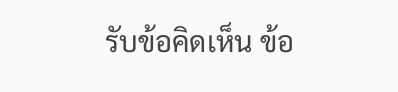รับข้อคิดเห็น ข้อ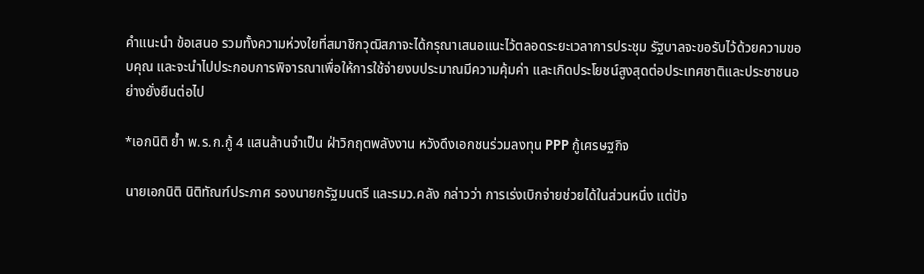คำแนะนำ ข้อเสนอ รวมทั้งความห่วงใยที่สมาชิกวุฒิสภาจะได้กรุณาเสนอแนะไว้ตลอดระยะเวลาการประชุม รัฐบาลจะขอรับไว้ด้วยความขอบคุณ และจะนำไปประกอบการพิจารณาเพื่อให้การใช้จ่ายงบประมาณมีความคุ้มค่า และเกิดประโยชน์สูงสุดต่อประเทศชาติและประชาชนอย่างยั่งยืนต่อไป

*เอกนิติ ย้ำ พ.ร.ก.กู้ 4 แสนล้านจำเป็น ฝ่าวิกฤตพลังงาน หวังดึงเอกชนร่วมลงทุน PPP กู้เศรษฐกิจ

นายเอกนิติ นิติทัณฑ์ประภาศ รองนายกรัฐมนตรี และรมว.คลัง กล่าวว่า การเร่งเบิกจ่ายช่วยได้ในส่วนหนึ่ง แต่ปัจ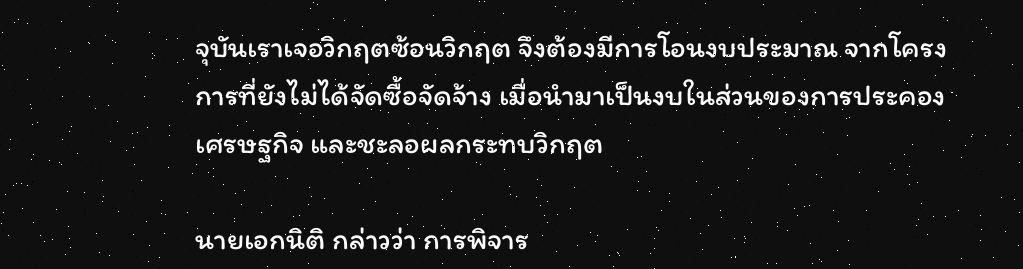จุบันเราเจอวิกฤตซ้อนวิกฤต จึงต้องมีการโอนงบประมาณ จากโครงการที่ยังไม่ได้จัดซื้อจัดจ้าง เมื่อนำมาเป็นงบในส่วนของการประคองเศรษฐกิจ และชะลอผลกระทบวิกฤต

นายเอกนิติ กล่าวว่า การพิจาร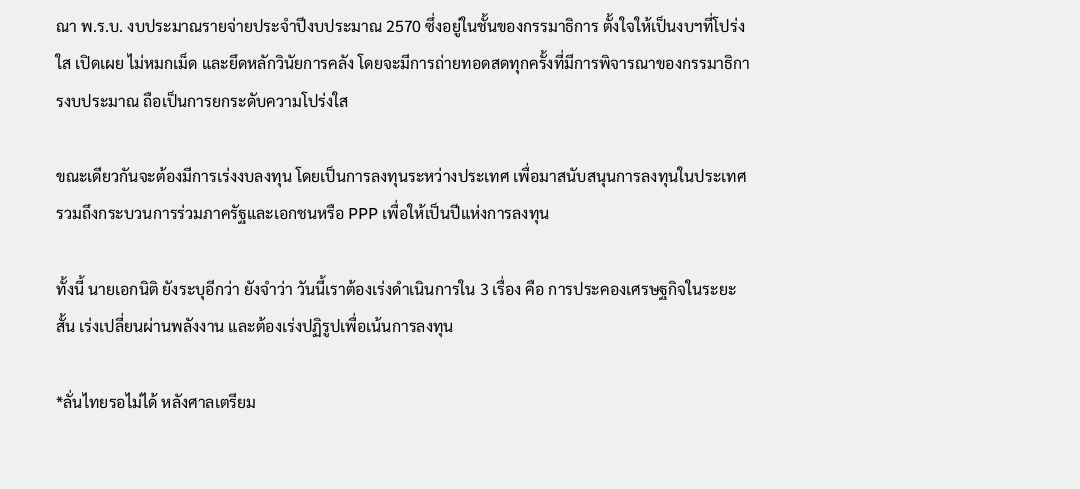ณา พ.ร.บ. งบประมาณรายจ่ายประจำปีงบประมาณ 2570 ซึ่งอยู่ในชั้นของกรรมาธิการ ตั้งใจให้เป็นงบฯที่โปร่งใส เปิดเผย ไม่หมกเม็ด และยึดหลักวินัยการคลัง โดยจะมีการถ่ายทอดสดทุกครั้งที่มีการพิจารณาของกรรมาธิการงบประมาณ ถือเป็นการยกระดับความโปร่งใส

ขณะเดียวกันจะต้องมีการเร่งงบลงทุน โดยเป็นการลงทุนระหว่างประเทศ เพื่อมาสนับสนุนการลงทุนในประเทศ รวมถึงกระบวนการร่วมภาครัฐและเอกชนหรือ PPP เพื่อให้เป็นปีแห่งการลงทุน

ทั้งนี้ นายเอกนิติ ยังระบุอีกว่า ยังจำว่า วันนี้เราต้องเร่งดำเนินการใน 3 เรื่อง คือ การประคองเศรษฐกิจในระยะสั้น เร่งเปลี่ยนผ่านพลังงาน และต้องเร่งปฏิรูปเพื่อเน้นการลงทุน

*ลั่นไทยรอไม่ได้ หลังศาลเตรียม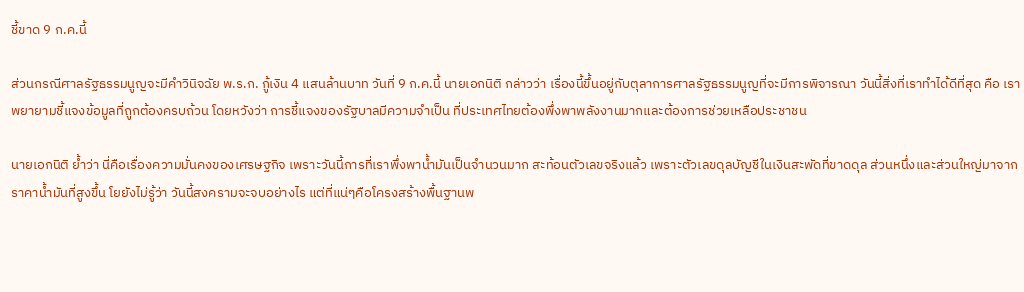ชี้ขาด 9 ก.ค.นี้

ส่วนกรณีศาลรัฐธรรมนูญจะมีคำวินิจฉัย พ.ร.ก. กู้เงิน 4 แสนล้านบาท วันที่ 9 ก.ค.นี้ นายเอกนิติ กล่าวว่า เรื่องนี้ขึ้นอยู่กับตุลาการศาลรัฐธรรมนูญที่จะมีการพิจารณา วันนี้สิ่งที่เราทำได้ดีที่สุด คือ เราพยายามชี้แจงข้อมูลที่ถูกต้องครบถ้วน โดยหวังว่า การชี้แจงของรัฐบาลมีความจำเป็น ที่ประเทศไทยต้องพึ่งพาพลังงานมากและต้องการช่วยเหลือประชาชน

นายเอกนิติ ย้ำว่า นี่คือเรื่องความมั่นคงของเศรษฐกิจ เพราะวันนี้การที่เราพึ่งพาน้ำมันเป็นจำนวนมาก สะท้อนตัวเลขจริงแล้ว เพราะตัวเลขดุลบัญชีในเงินสะพัดที่ขาดดุล ส่วนหนึ่งและส่วนใหญ่มาจากราคาน้ำมันที่สูงขึ้น โยยังไม่รู้ว่า วันนี้สงครามจะจบอย่างไร แต่ที่แน่ๆคือโครงสร้างพื้นฐานพ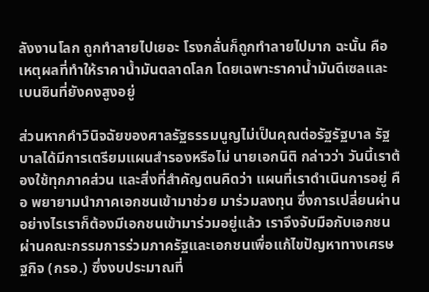ลังงานโลก ถูกทำลายไปเยอะ โรงกลั่นก็ถูกทำลายไปมาก ฉะนั้น คือ เหตุผลที่ทำให้ราคาน้ำมันตลาดโลก โดยเฉพาะราคาน้ำมันดีเซลและเบนซินที่ยังคงสูงอยู่

ส่วนหากคำวินิจฉัยของศาลรัฐธรรมนูญไม่เป็นคุณต่อรัฐรัฐบาล รัฐบาลได้มีการเตรียมแผนสำรองหรือไม่ นายเอกนิติ กล่าวว่า วันนี้เราต้องใช้ทุกภาคส่วน และสิ่งที่สำคัญตนคิดว่า แผนที่เราดำเนินการอยู่ คือ พยายามนำภาคเอกชนเข้ามาช่วย มาร่วมลงทุน ซึ่งการเปลี่ยนผ่านอย่างไรเราก็ต้องมีเอกชนเข้ามาร่วมอยู่แล้ว เราจึงจับมือกับเอกชนผ่านคณะกรรมการร่วมภาครัฐและเอกชนเพื่อแก้ไขปัญหาทางเศรษฐกิจ (กรอ.) ซึ่งงบประมาณที่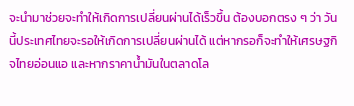จะนำมาช่วยจะทำให้เกิดการเปลี่ยนผ่านได้เร็วขึ้น ต้องบอกตรง ๆ ว่า วันนี้ประเทศไทยจะรอให้เกิดการเปลี่ยนผ่านได้ แต่หากรอก็จะทำให้เศรษฐกิจไทยอ่อนแอ และหากราคาน้ำมันในตลาดโล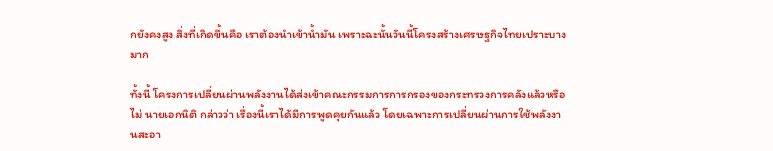กยังคงสูง สิ่งที่เกิดขึ้นคือ เราต้องนำเข้าน้ำมัน เพราะฉะนั้นวันนี้โครงสร้างเศรษฐกิจไทยเปราะบางมาก

ทั้งนี้ โครงการเปลี่ยนผ่านพลังงานได้ส่งเข้าคณะกรรมการการกรองของกระทรวงการคลังแล้วหรือไม่ นายเอกนิติ กล่าวว่า เรื่องนี้เราได้มีการพูดคุยกันแล้ว โดยเฉพาะการเปลี่ยนผ่านการใช้พลังงานสะอา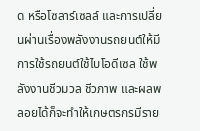ด หรือโซลาร์เซลล์ และการเปลี่ยนผ่านเรื่องพลังงานรถยนต์ให้มีการใช้รถยนต์ใช้ไบโอดีเซล ใช้พลังงานชีวมวล ชีวภาพ และผลพลอยได้ก็จะทำให้เกษตรกรมีราย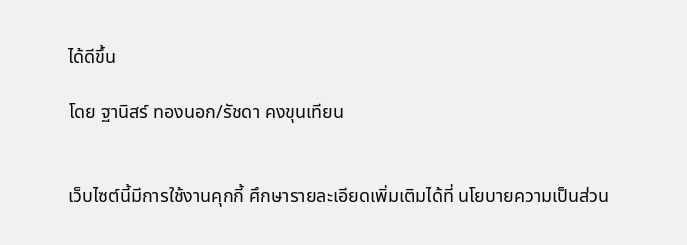ได้ดีขึ้น

โดย ฐานิสร์ ทองนอก/รัชดา คงขุนเทียน


เว็บไซต์นี้มีการใช้งานคุกกี้ ศึกษารายละเอียดเพิ่มเติมได้ที่ นโยบายความเป็นส่วน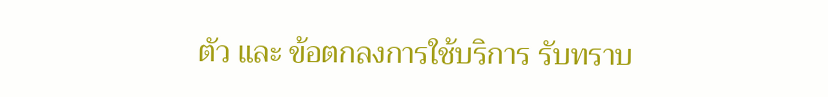ตัว และ ข้อตกลงการใช้บริการ รับทราบ